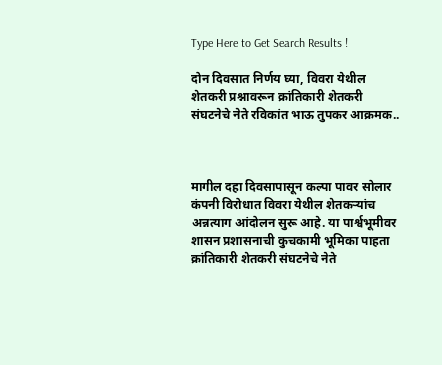Type Here to Get Search Results !

दोन दिवसात निर्णय घ्या, विवरा येथील शेतकरी प्रश्नावरून क्रांतिकारी शेतकरी संघटनेचे नेते रविकांत भाऊ तुपकर आक्रमक..



मागील दहा दिवसापासून कल्पा पावर सोलार कंपनी विरोधात विवरा येथील शेतकऱ्यांच अन्नत्याग आंदोलन सुरू आहे. या पार्श्वभूमीवर शासन प्रशासनाची कुचकामी भूमिका पाहता क्रांतिकारी शेतकरी संघटनेचे नेते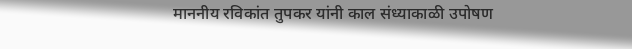माननीय रविकांत तुपकर यांनी काल संध्याकाळी उपोषण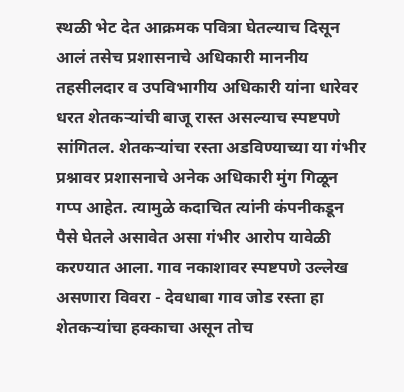स्थळी भेट देत आक्रमक पवित्रा घेतल्याच दिसून आलं तसेच प्रशासनाचे अधिकारी माननीय तहसीलदार व उपविभागीय अधिकारी यांना धारेवर धरत शेतकऱ्यांची बाजू रास्त असल्याच स्पष्टपणे सांगितल. शेतकऱ्यांचा रस्ता अडविण्याच्या या गंभीर प्रश्नावर प्रशासनाचे अनेक अधिकारी मुंग गिळून गप्प आहेत. त्यामुळे कदाचित त्यांनी कंपनीकडून पैसे घेतले असावेत असा गंभीर आरोप यावेळी करण्यात आला. गाव नकाशावर स्पष्टपणे उल्लेख असणारा विवरा - देवधाबा गाव जोड रस्ता हा शेतकऱ्यांचा हक्काचा असून तोच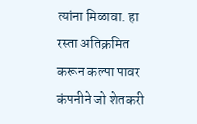त्यांना मिळावा. हा रस्ता अतिक्रमित करून कल्पा पावर कंपनीने जो शेतकरी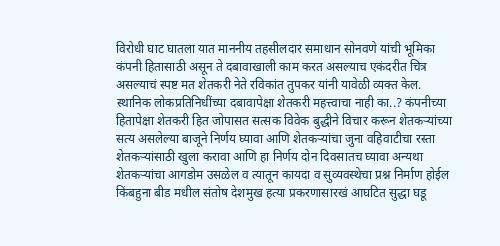विरोधी घाट घातला यात माननीय तहसीलदार समाधान सोनवणे यांची भूमिका कंपनी हितासाठी असून ते दबावाखाली काम करत असल्याच एकंदरीत चित्र असल्याचं स्पष्ट मत शेतकरी नेते रविकांत तुपकर यांनी यावेळी व्यक्त केल. स्थानिक लोकप्रतिनिधींच्या दबावापेक्षा शेतकरी महत्त्वाचा नाही का..? कंपनीच्या हितापेक्षा शेतकरी हित जोपासत सत्सक विवेक बुद्धीने विचार करून शेतकऱ्यांच्या सत्य असलेल्या बाजूने निर्णय घ्यावा आणि शेतकऱ्यांचा जुना वहिवाटीचा रस्ता शेतकऱ्यांसाठी खुला करावा आणि हा निर्णय दोन दिवसातच घ्यावा अन्यथा शेतकऱ्यांचा आगडोम उसळेल व त्यातून कायदा व सुव्यवस्थेचा प्रश्न निर्माण होईल किंबहुना बीड मधील संतोष देशमुख हत्या प्रकरणासारखं आघटित सुद्धा घडू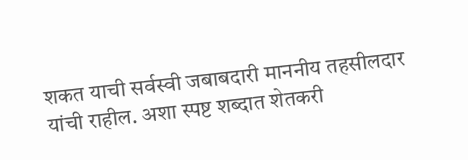शकत याची सर्वस्वी जबाबदारी माननीय तहसीलदार यांची राहील. अशा स्पष्ट शब्दात शेतकरी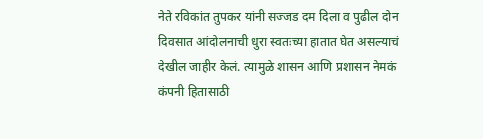नेते रविकांत तुपकर यांनी सज्जड दम दिला व पुढील दोन दिवसात आंदोलनाची धुरा स्वतःच्या हातात घेत असल्याचं देखील जाहीर केलं. त्यामुळे शासन आणि प्रशासन नेमकं कंपनी हितासाठी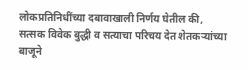लोकप्रतिनिधींच्या दबावाखाली निर्णय घेतील की, सत्सक विवेक बुद्धी व सत्याचा परिचय देत शेतकऱ्यांच्या बाजूने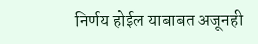निर्णय होईल याबाबत अजूनही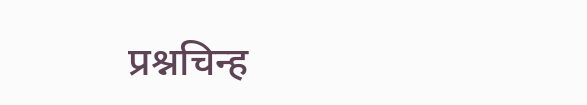प्रश्नचिन्ह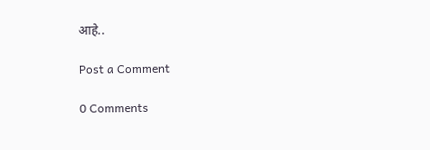आहे..

Post a Comment

0 Comments